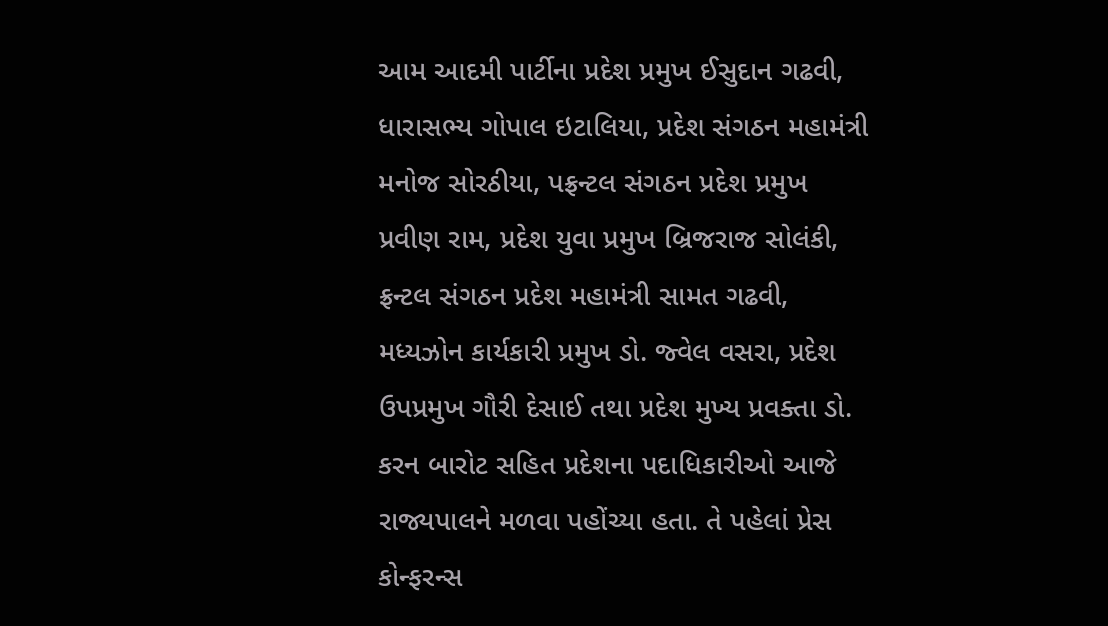આમ આદમી પાર્ટીના પ્રદેશ પ્રમુખ ઈસુદાન ગઢવી, ધારાસભ્ય ગોપાલ ઇટાલિયા, પ્રદેશ સંગઠન મહામંત્રી મનોજ સોરઠીયા, પફ્રન્ટલ સંગઠન પ્રદેશ પ્રમુખ પ્રવીણ રામ, પ્રદેશ યુવા પ્રમુખ બ્રિજરાજ સોલંકી, ફ્રન્ટલ સંગઠન પ્રદેશ મહામંત્રી સામત ગઢવી, મધ્યઝોન કાર્યકારી પ્રમુખ ડો. જ્વેલ વસરા, પ્રદેશ ઉપપ્રમુખ ગૌરી દેસાઈ તથા પ્રદેશ મુખ્ય પ્રવક્તા ડો. કરન બારોટ સહિત પ્રદેશના પદાધિકારીઓ આજે રાજ્યપાલને મળવા પહોંચ્યા હતા. તે પહેલાં પ્રેસ કોન્ફરન્સ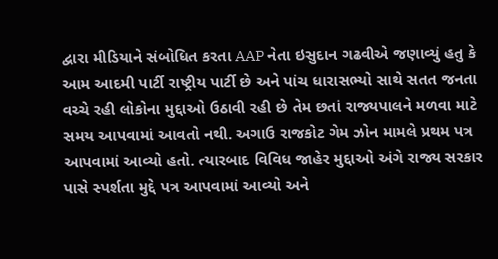દ્વારા મીડિયાને સંબોધિત કરતા AAP નેતા ઇસુદાન ગઢવીએ જણાવ્યું હતુ કે આમ આદમી પાર્ટી રાષ્ટ્રીય પાર્ટી છે અને પાંચ ધારાસભ્યો સાથે સતત જનતા વચ્ચે રહી લોકોના મુદ્દાઓ ઉઠાવી રહી છે તેમ છતાં રાજ્યપાલને મળવા માટે સમય આપવામાં આવતો નથી. અગાઉ રાજકોટ ગેમ ઝોન મામલે પ્રથમ પત્ર આપવામાં આવ્યો હતો. ત્યારબાદ વિવિધ જાહેર મુદ્દાઓ અંગે રાજ્ય સરકાર પાસે સ્પર્શતા મુદ્દે પત્ર આપવામાં આવ્યો અને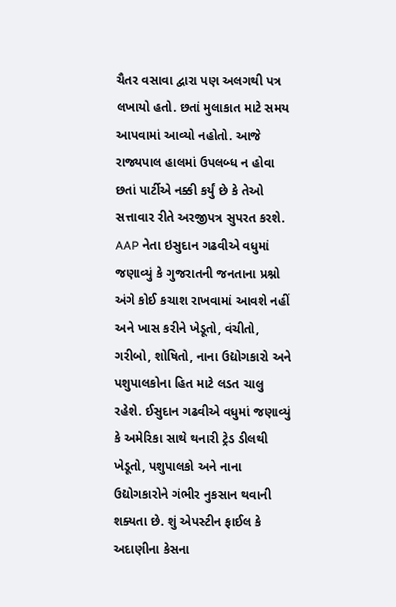ચૈતર વસાવા દ્વારા પણ અલગથી પત્ર લખાયો હતો. છતાં મુલાકાત માટે સમય આપવામાં આવ્યો નહોતો. આજે રાજ્યપાલ હાલમાં ઉપલબ્ધ ન હોવા છતાં પાર્ટીએ નક્કી કર્યું છે કે તેઓ સત્તાવાર રીતે અરજીપત્ર સુપરત કરશે.
AAP નેતા ઇસુદાન ગઢવીએ વધુમાં જણાવ્યું કે ગુજરાતની જનતાના પ્રશ્નો અંગે કોઈ કચાશ રાખવામાં આવશે નહીં અને ખાસ કરીને ખેડૂતો, વંચીતો, ગરીબો, શોષિતો, નાના ઉદ્યોગકારો અને પશુપાલકોના હિત માટે લડત ચાલુ રહેશે. ઈસુદાન ગઢવીએ વધુમાં જણાવ્યું કે અમેરિકા સાથે થનારી ટ્રેડ ડીલથી ખેડૂતો, પશુપાલકો અને નાના ઉદ્યોગકારોને ગંભીર નુકસાન થવાની શક્યતા છે. શું એપસ્ટીન ફાઈલ કે અદાણીના કેસના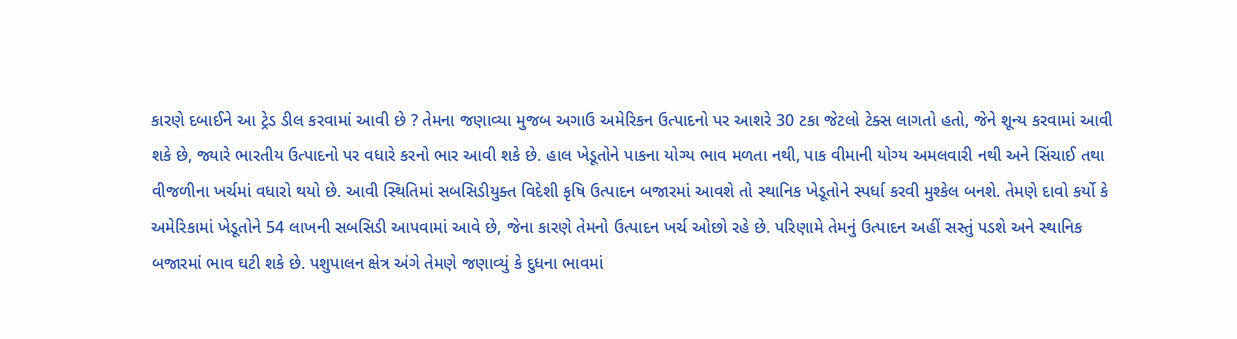કારણે દબાઈને આ ટ્રેડ ડીલ કરવામાં આવી છે ? તેમના જણાવ્યા મુજબ અગાઉ અમેરિકન ઉત્પાદનો પર આશરે 30 ટકા જેટલો ટેક્સ લાગતો હતો, જેને શૂન્ય કરવામાં આવી શકે છે, જ્યારે ભારતીય ઉત્પાદનો પર વધારે કરનો ભાર આવી શકે છે. હાલ ખેડૂતોને પાકના યોગ્ય ભાવ મળતા નથી, પાક વીમાની યોગ્ય અમલવારી નથી અને સિંચાઈ તથા વીજળીના ખર્ચમાં વધારો થયો છે. આવી સ્થિતિમાં સબસિડીયુક્ત વિદેશી કૃષિ ઉત્પાદન બજારમાં આવશે તો સ્થાનિક ખેડૂતોને સ્પર્ધા કરવી મુશ્કેલ બનશે. તેમણે દાવો કર્યો કે અમેરિકામાં ખેડૂતોને 54 લાખની સબસિડી આપવામાં આવે છે, જેના કારણે તેમનો ઉત્પાદન ખર્ચ ઓછો રહે છે. પરિણામે તેમનું ઉત્પાદન અહીં સસ્તું પડશે અને સ્થાનિક બજારમાં ભાવ ઘટી શકે છે. પશુપાલન ક્ષેત્ર અંગે તેમણે જણાવ્યું કે દુધના ભાવમાં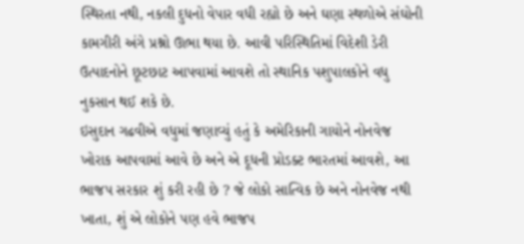સ્થિરતા નથી, નકલી દુધનો વેપાર વધી રહ્યો છે અને ઘણા સ્થળોએ સંઘોની કામગીરી અંગે પ્રશ્નો ઊભા થયા છે. આવી પરિસ્થિતિમાં વિદેશી ડેરી ઉત્પાદનોને છૂટછાટ આપવામાં આવશે તો સ્થાનિક પશુપાલકોને વધુ નુકસાન થઈ શકે છે.
ઇસુદાન ગઢવીએ વધુમાં જણાવ્યું હતું કે અમેરિકાની ગાયોને નોનવેજ ખોરાક આપવામાં આવે છે અને એ દૂધની પ્રોડક્ટ ભારતમાં આવશે, આ ભાજપ સરકાર શું કરી રહી છે ? જે લોકો સાત્વિક છે અને નોનવેજ નથી ખાતા, શું એ લોકોને પણ હવે ભાજપ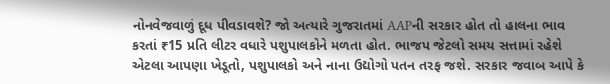નોનવેજવાળું દૂધ પીવડાવશે? જો અત્યારે ગુજરાતમાં AAPની સરકાર હોત તો હાલના ભાવ કરતાં ₹15 પ્રતિ લીટર વધારે પશુપાલકોને મળતા હોત. ભાજપ જેટલો સમય સત્તામાં રહેશે એટલા આપણા ખેડૂતો, પશુપાલકો અને નાના ઉદ્યોગો પતન તરફ જશે. સરકાર જવાબ આપે કે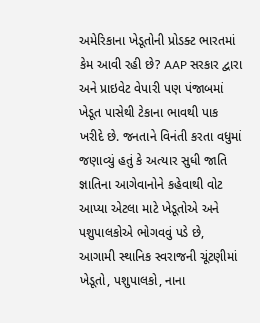અમેરિકાના ખેડૂતોની પ્રોડક્ટ ભારતમાં કેમ આવી રહી છે? AAP સરકાર દ્વારા અને પ્રાઇવેટ વેપારી પણ પંજાબમાં ખેડૂત પાસેથી ટેકાના ભાવથી પાક ખરીદે છે. જનતાને વિનંતી કરતા વધુમાં જણાવ્યું હતું કે અત્યાર સુધી જાતિ જ્ઞાતિના આગેવાનોને કહેવાથી વોટ આપ્યા એટલા માટે ખેડૂતોએ અને પશુપાલકોએ ભોગવવું પડે છે, આગામી સ્થાનિક સ્વરાજની ચૂંટણીમાં ખેડૂતો, પશુપાલકો, નાના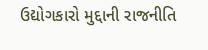ઉદ્યોગકારો મુદ્દાની રાજનીતિ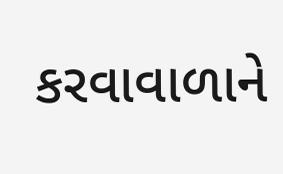કરવાવાળાને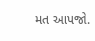મત આપજો.